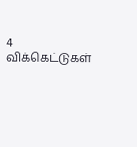4 விக்கெட்டுகள்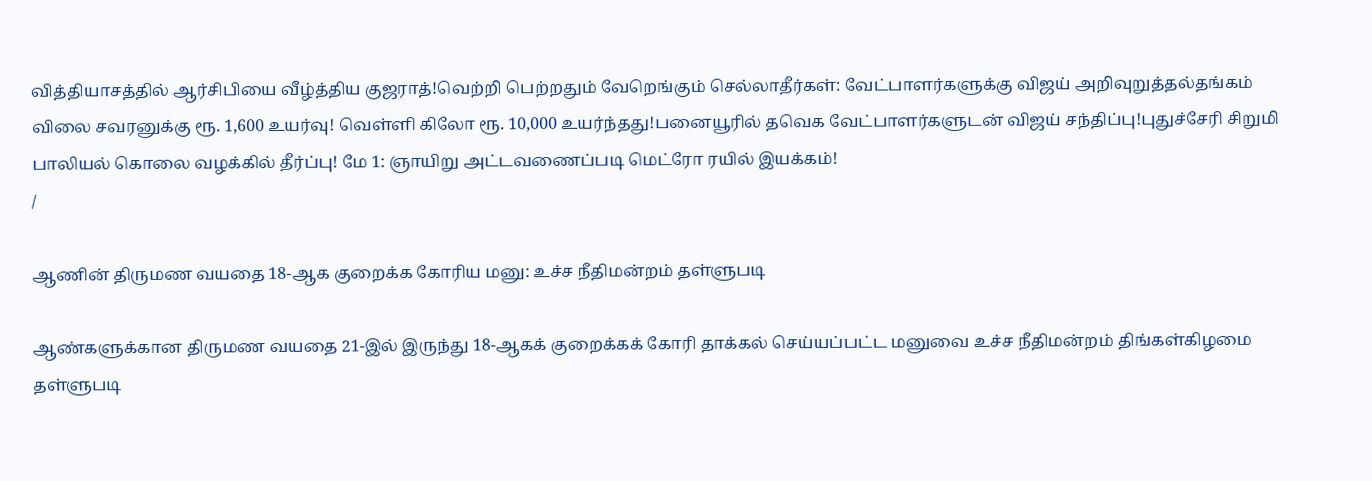வித்தியாசத்தில் ஆர்சிபியை வீழ்த்திய குஜராத்!வெற்றி பெற்றதும் வேறெங்கும் செல்லாதீர்கள்: வேட்பாளர்களுக்கு விஜய் அறிவுறுத்தல்தங்கம் விலை சவரனுக்கு ரூ. 1,600 உயர்வு! வெள்ளி கிலோ ரூ. 10,000 உயர்ந்தது!பனையூரில் தவெக வேட்பாளர்களுடன் விஜய் சந்திப்பு!புதுச்சேரி சிறுமி பாலியல் கொலை வழக்கில் தீர்ப்பு! மே 1: ஞாயிறு அட்டவணைப்படி மெட்ரோ ரயில் இயக்கம்!
/

ஆணின் திருமண வயதை 18-ஆக குறைக்க கோரிய மனு: உச்ச நீதிமன்றம் தள்ளுபடி

ஆண்களுக்கான திருமண வயதை 21-இல் இருந்து 18-ஆகக் குறைக்கக் கோரி தாக்கல் செய்யப்பட்ட மனுவை உச்ச நீதிமன்றம் திங்கள்கிழமை தள்ளுபடி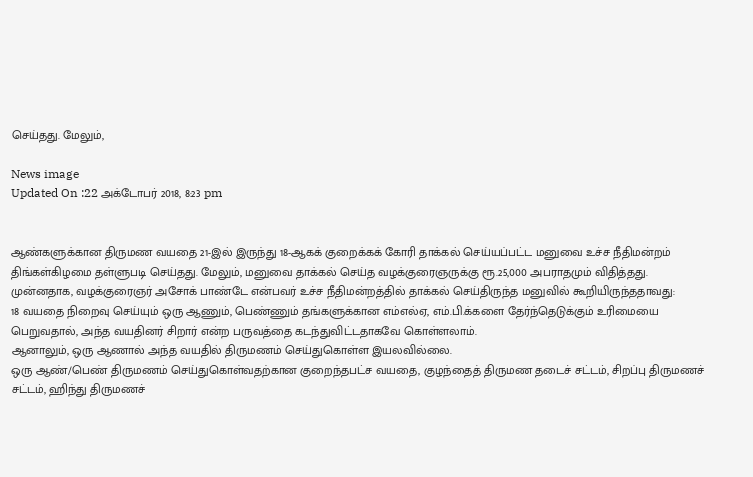செய்தது. மேலும்,

News image
Updated On :22 அக்டோபர் 2018, 8:23 pm


ஆண்களுக்கான திருமண வயதை 21-இல் இருந்து 18-ஆகக் குறைக்கக் கோரி தாக்கல் செய்யப்பட்ட மனுவை உச்ச நீதிமன்றம் திங்கள்கிழமை தள்ளுபடி செய்தது. மேலும், மனுவை தாக்கல் செய்த வழக்குரைஞருக்கு ரூ.25,000 அபராதமும் விதித்தது.
முன்னதாக, வழக்குரைஞர் அசோக் பாண்டே என்பவர் உச்ச நீதிமன்றத்தில் தாக்கல் செய்திருந்த மனுவில் கூறியிருந்ததாவது:
18 வயதை நிறைவு செய்யும் ஒரு ஆணும், பெண்ணும் தங்களுக்கான எம்எல்ஏ, எம்.பி.க்களை தேர்ந்தெடுக்கும் உரிமையை பெறுவதால், அந்த வயதினர் சிறார் என்ற பருவத்தை கடந்துவிட்டதாகவே கொள்ளலாம்.
ஆனாலும், ஒரு ஆணால் அந்த வயதில் திருமணம் செய்துகொள்ள இயலவில்லை.
ஒரு ஆண்/பெண் திருமணம் செய்துகொள்வதற்கான குறைந்தபட்ச வயதை, குழந்தைத் திருமண தடைச் சட்டம், சிறப்பு திருமணச் சட்டம், ஹிந்து திருமணச்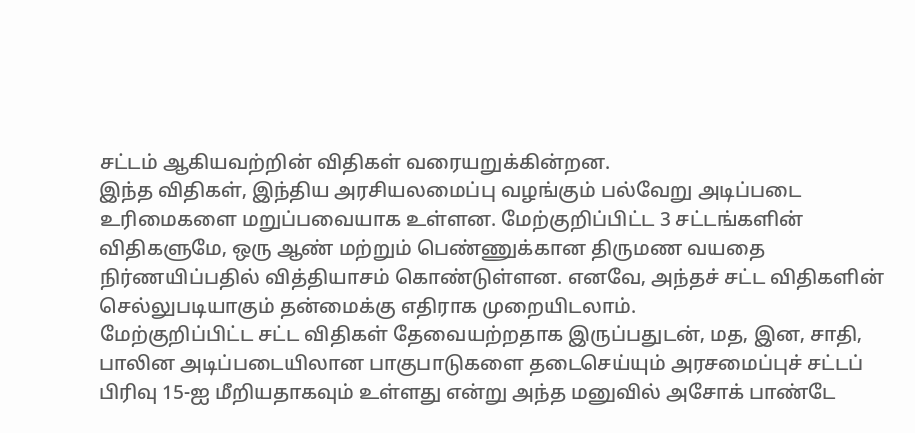சட்டம் ஆகியவற்றின் விதிகள் வரையறுக்கின்றன.
இந்த விதிகள், இந்திய அரசியலமைப்பு வழங்கும் பல்வேறு அடிப்படை உரிமைகளை மறுப்பவையாக உள்ளன. மேற்குறிப்பிட்ட 3 சட்டங்களின் விதிகளுமே, ஒரு ஆண் மற்றும் பெண்ணுக்கான திருமண வயதை நிர்ணயிப்பதில் வித்தியாசம் கொண்டுள்ளன. எனவே, அந்தச் சட்ட விதிகளின் செல்லுபடியாகும் தன்மைக்கு எதிராக முறையிடலாம்.
மேற்குறிப்பிட்ட சட்ட விதிகள் தேவையற்றதாக இருப்பதுடன், மத, இன, சாதி, பாலின அடிப்படையிலான பாகுபாடுகளை தடைசெய்யும் அரசமைப்புச் சட்டப் பிரிவு 15-ஐ மீறியதாகவும் உள்ளது என்று அந்த மனுவில் அசோக் பாண்டே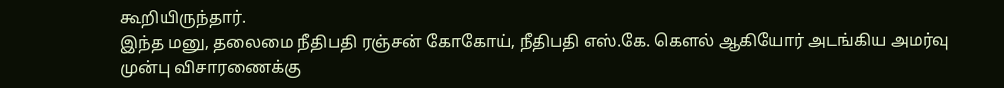கூறியிருந்தார்.
இந்த மனு, தலைமை நீதிபதி ரஞ்சன் கோகோய், நீதிபதி எஸ்.கே. கெளல் ஆகியோர் அடங்கிய அமர்வு முன்பு விசாரணைக்கு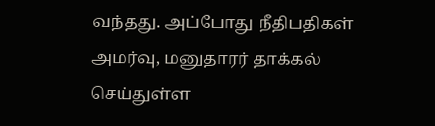வந்தது. அப்போது நீதிபதிகள் அமர்வு, மனுதாரர் தாக்கல் செய்துள்ள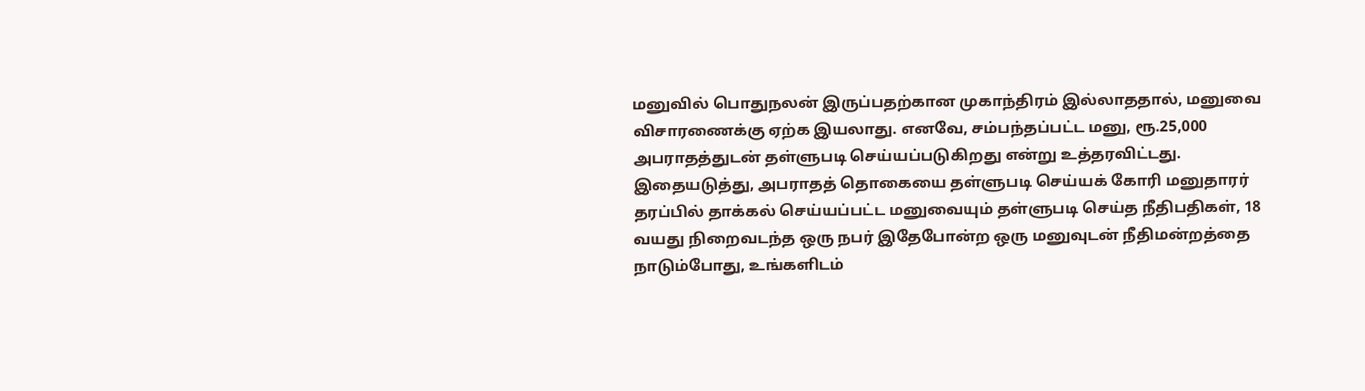மனுவில் பொதுநலன் இருப்பதற்கான முகாந்திரம் இல்லாததால், மனுவை விசாரணைக்கு ஏற்க இயலாது. எனவே, சம்பந்தப்பட்ட மனு, ரூ.25,000 அபராதத்துடன் தள்ளுபடி செய்யப்படுகிறது என்று உத்தரவிட்டது.
இதையடுத்து, அபராதத் தொகையை தள்ளுபடி செய்யக் கோரி மனுதாரர் தரப்பில் தாக்கல் செய்யப்பட்ட மனுவையும் தள்ளுபடி செய்த நீதிபதிகள், 18 வயது நிறைவடந்த ஒரு நபர் இதேபோன்ற ஒரு மனுவுடன் நீதிமன்றத்தை நாடும்போது, உங்களிடம்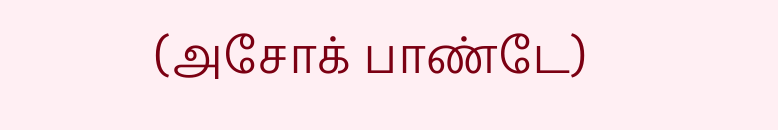(அசோக் பாண்டே)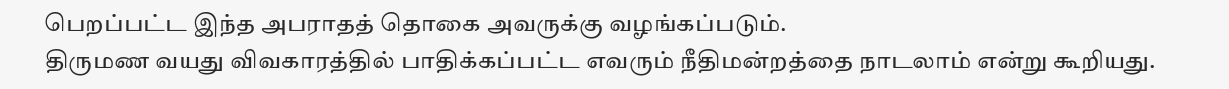பெறப்பட்ட இந்த அபராதத் தொகை அவருக்கு வழங்கப்படும்.
திருமண வயது விவகாரத்தில் பாதிக்கப்பட்ட எவரும் நீதிமன்றத்தை நாடலாம் என்று கூறியது.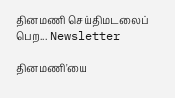தினமணி செய்திமடலைப் பெற... Newsletter

தினமணி'யை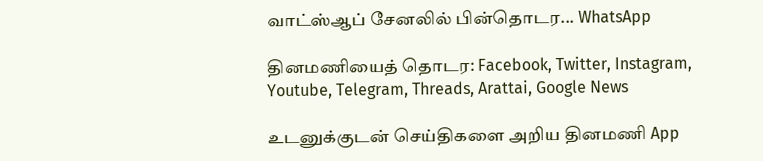வாட்ஸ்ஆப் சேனலில் பின்தொடர... WhatsApp

தினமணியைத் தொடர: Facebook, Twitter, Instagram, Youtube, Telegram, Threads, Arattai, Google News

உடனுக்குடன் செய்திகளை அறிய தினமணி App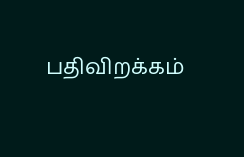பதிவிறக்கம்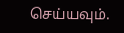செய்யவும்.